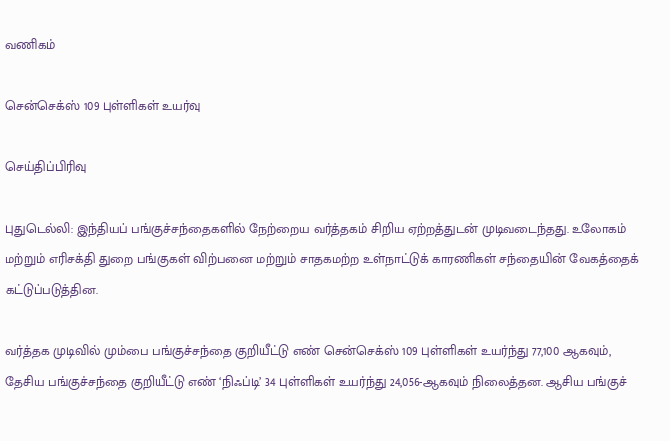வணிகம்

சென்செக்ஸ் 109 புள்ளிகள் உயர்வு

செய்திப்பிரிவு

புதுடெல்லி: இந்தியப் பங்குச்சந்தைகளில் நேற்றைய வர்த்தகம் சிறிய ஏற்றத்துடன் முடிவடைந்தது. உலோகம் மற்றும் எரிசக்தி துறை பங்குகள் விற்பனை மற்றும் சாதகமற்ற உள்நாட்டுக் காரணிகள் சந்தையின் வேகத்தைக் கட்டுப்படுத்தின.

வர்த்தக முடிவில் மும்பை பங்குச்சந்தை குறியீட்டு எண் சென்செக்ஸ் 109 புள்ளிகள் உயர்ந்து 77,100 ஆகவும், தேசிய பங்குச்சந்தை குறியீட்டு எண் ‘நிஃப்டி’ 34 புள்ளிகள் உயர்ந்து 24,056-ஆகவும் நிலைத்தன. ஆசிய பங்குச்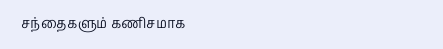சந்தைகளும் கணிசமாக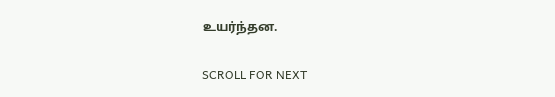உயர்ந்தன.

SCROLL FOR NEXT